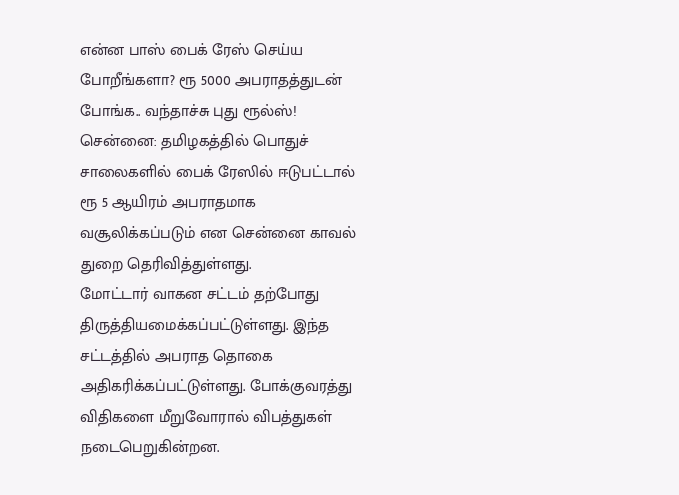என்ன பாஸ் பைக் ரேஸ் செய்ய போறீங்களா? ரூ 5000 அபராதத்துடன் போங்க.. வந்தாச்சு புது ரூல்ஸ்!
சென்னை: தமிழகத்தில் பொதுச் சாலைகளில் பைக் ரேஸில் ஈடுபட்டால் ரூ 5 ஆயிரம் அபராதமாக வசூலிக்கப்படும் என சென்னை காவல் துறை தெரிவித்துள்ளது.
மோட்டார் வாகன சட்டம் தற்போது திருத்தியமைக்கப்பட்டுள்ளது. இந்த சட்டத்தில் அபராத தொகை அதிகரிக்கப்பட்டுள்ளது. போக்குவரத்து விதிகளை மீறுவோரால் விபத்துகள் நடைபெறுகின்றன.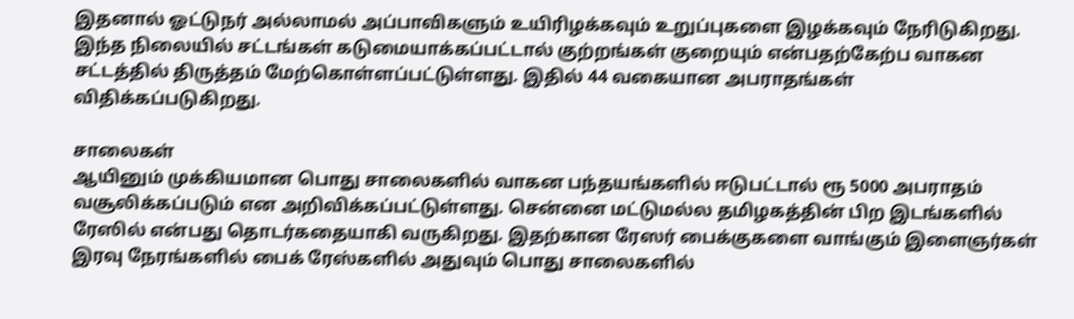இதனால் ஓட்டுநர் அல்லாமல் அப்பாவிகளும் உயிரிழக்கவும் உறுப்புகளை இழக்கவும் நேரிடுகிறது.
இந்த நிலையில் சட்டங்கள் கடுமையாக்கப்பட்டால் குற்றங்கள் குறையும் என்பதற்கேற்ப வாகன சட்டத்தில் திருத்தம் மேற்கொள்ளப்பட்டுள்ளது. இதில் 44 வகையான அபராதங்கள் விதிக்கப்படுகிறது.

சாலைகள்
ஆயினும் முக்கியமான பொது சாலைகளில் வாகன பந்தயங்களில் ஈடுபட்டால் ரூ 5000 அபராதம் வசூலிக்கப்படும் என அறிவிக்கப்பட்டுள்ளது. சென்னை மட்டுமல்ல தமிழகத்தின் பிற இடங்களில் ரேஸில் என்பது தொடர்கதையாகி வருகிறது. இதற்கான ரேஸர் பைக்குகளை வாங்கும் இளைஞர்கள் இரவு நேரங்களில் பைக் ரேஸ்களில் அதுவும் பொது சாலைகளில்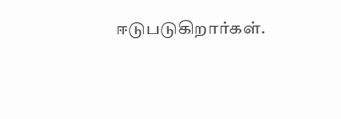ஈடுபடுகிறார்கள்.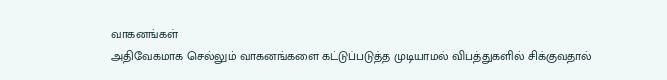வாகனங்கள்
அதிவேகமாக செல்லும் வாகனங்களை கட்டுப்படுத்த முடியாமல் விபத்துகளில் சிக்குவதால்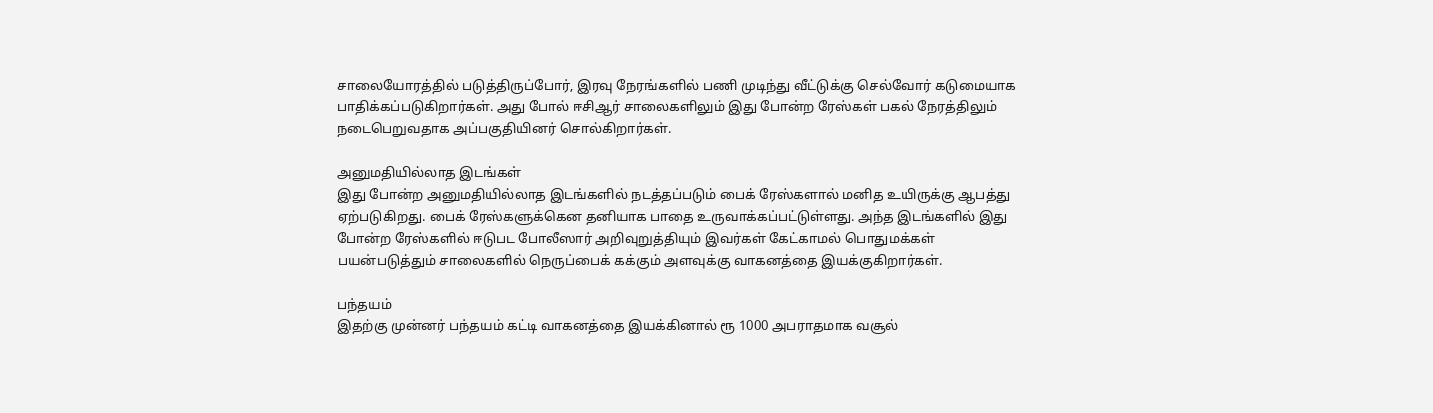சாலையோரத்தில் படுத்திருப்போர், இரவு நேரங்களில் பணி முடிந்து வீட்டுக்கு செல்வோர் கடுமையாக பாதிக்கப்படுகிறார்கள். அது போல் ஈசிஆர் சாலைகளிலும் இது போன்ற ரேஸ்கள் பகல் நேரத்திலும் நடைபெறுவதாக அப்பகுதியினர் சொல்கிறார்கள்.

அனுமதியில்லாத இடங்கள்
இது போன்ற அனுமதியில்லாத இடங்களில் நடத்தப்படும் பைக் ரேஸ்களால் மனித உயிருக்கு ஆபத்து ஏற்படுகிறது. பைக் ரேஸ்களுக்கென தனியாக பாதை உருவாக்கப்பட்டுள்ளது. அந்த இடங்களில் இது போன்ற ரேஸ்களில் ஈடுபட போலீஸார் அறிவுறுத்தியும் இவர்கள் கேட்காமல் பொதுமக்கள் பயன்படுத்தும் சாலைகளில் நெருப்பைக் கக்கும் அளவுக்கு வாகனத்தை இயக்குகிறார்கள்.

பந்தயம்
இதற்கு முன்னர் பந்தயம் கட்டி வாகனத்தை இயக்கினால் ரூ 1000 அபராதமாக வசூல்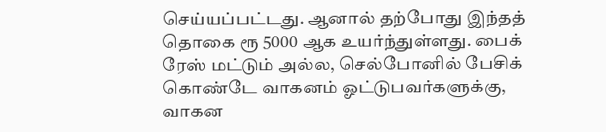செய்யப்பட்டது. ஆனால் தற்போது இந்தத் தொகை ரூ 5000 ஆக உயர்ந்துள்ளது. பைக் ரேஸ் மட்டும் அல்ல, செல்போனில் பேசிக் கொண்டே வாகனம் ஓட்டுபவர்களுக்கு, வாகன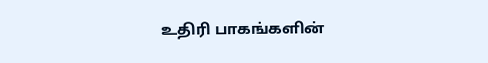உதிரி பாகங்களின்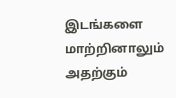இடங்களை மாற்றினாலும் அதற்கும்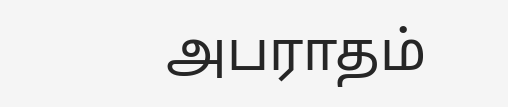அபராதம்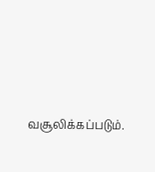வசூலிக்கப்படும்.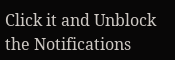Click it and Unblock the Notifications